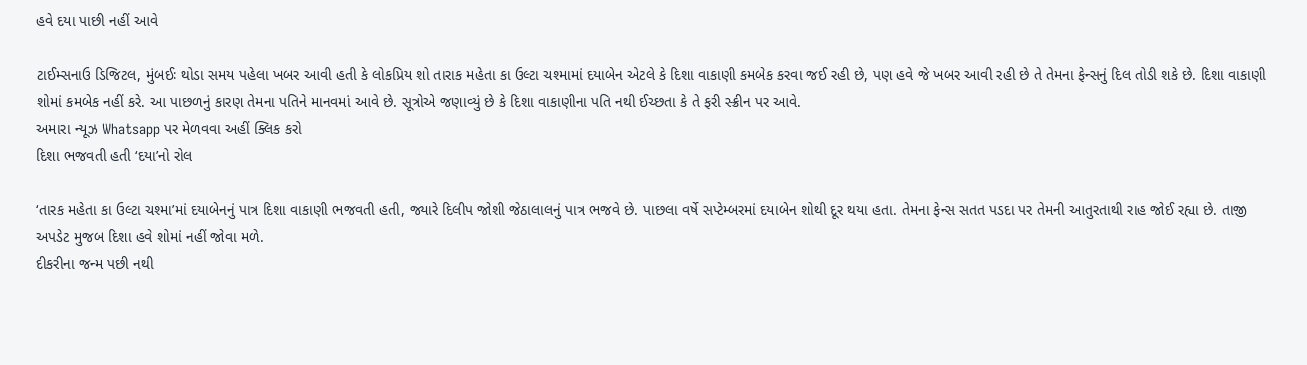હવે દયા પાછી નહીં આવે

ટાઈમ્સનાઉ ડિજિટલ, મુંબઈઃ થોડા સમય પહેલા ખબર આવી હતી કે લોકપ્રિય શો તારાક મહેતા કા ઉલ્ટા ચશ્મામાં દયાબેન એટલે કે દિશા વાકાણી કમબેક કરવા જઈ રહી છે, પણ હવે જે ખબર આવી રહી છે તે તેમના ફેન્સનું દિલ તોડી શકે છે. દિશા વાકાણી શોમાં કમબેક નહીં કરે. આ પાછળનું કારણ તેમના પતિને માનવમાં આવે છે. સૂત્રોએ જણાવ્યું છે કે દિશા વાકાણીના પતિ નથી ઈચ્છતા કે તે ફરી સ્ક્રીન પર આવે.
અમારા ન્યૂઝ Whatsapp પર મેળવવા અહીં ક્લિક કરો
દિશા ભજવતી હતી ‘દયા’નો રોલ

‘તારક મહેતા કા ઉલ્ટા ચશ્મા’માં દયાબેનનું પાત્ર દિશા વાકાણી ભજવતી હતી, જ્યારે દિલીપ જોશી જેઠાલાલનું પાત્ર ભજવે છે. પાછલા વર્ષે સપ્ટેમ્બરમાં દયાબેન શોથી દૂર થયા હતા. તેમના ફેન્સ સતત પડદા પર તેમની આતુરતાથી રાહ જોઈ રહ્યા છે. તાજી અપડેટ મુજબ દિશા હવે શોમાં નહીં જોવા મળે.
દીકરીના જન્મ પછી નથી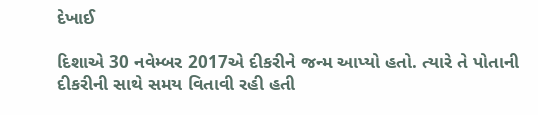દેખાઈ

દિશાએ 30 નવેમ્બર 2017એ દીકરીને જન્મ આપ્યો હતો. ત્યારે તે પોતાની દીકરીની સાથે સમય વિતાવી રહી હતી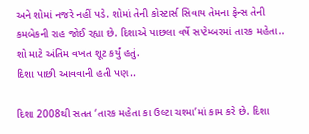અને શોમાં નજરે નહીં પડે. શોમાં તેની કોસ્ટાર્સ સિવાય તેમના ફેન્સ તેની કમબેકની રાહ જોઈ રહ્યા છે. દિશાએ પાછલા વર્ષે સપ્ટેમ્બરમાં તારક મહેતા.. શો માટે અંતિમ વખત શૂટ કર્યું હતું.
દિશા પાછી આવવાની હતી પણ..

દિશા 2008થી સતત ‘તારક મહેતા કા ઉલ્ટા ચશ્મા’માં કામ કરે છે. દિશા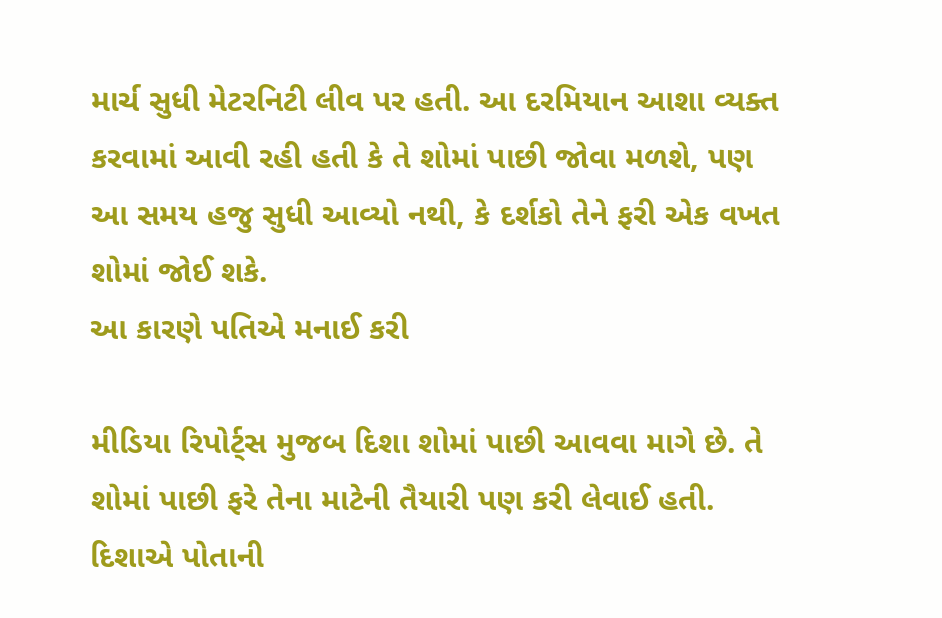માર્ચ સુધી મેટરનિટી લીવ પર હતી. આ દરમિયાન આશા વ્યક્ત કરવામાં આવી રહી હતી કે તે શોમાં પાછી જોવા મળશે, પણ આ સમય હજુ સુધી આવ્યો નથી, કે દર્શકો તેને ફરી એક વખત શોમાં જોઈ શકે.
આ કારણે પતિએ મનાઈ કરી

મીડિયા રિપોર્ટ્સ મુજબ દિશા શોમાં પાછી આવવા માગે છે. તે શોમાં પાછી ફરે તેના માટેની તૈયારી પણ કરી લેવાઈ હતી. દિશાએ પોતાની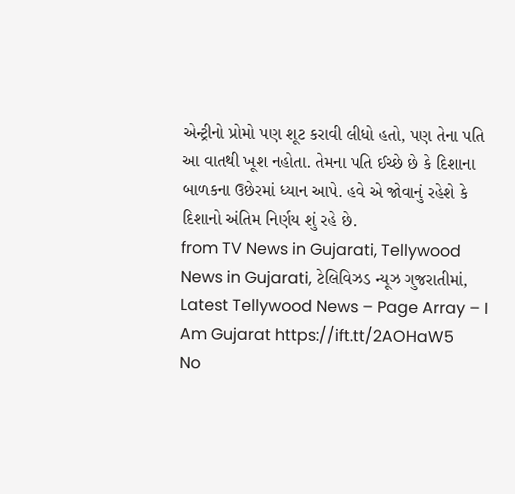એન્ટ્રીનો પ્રોમો પણ શૂટ કરાવી લીધો હતો, પણ તેના પતિ આ વાતથી ખૂશ નહોતા. તેમના પતિ ઈચ્છે છે કે દિશાના બાળકના ઉછેરમાં ધ્યાન આપે. હવે એ જોવાનું રહેશે કે દિશાનો અંતિમ નિર્ણય શું રહે છે.
from TV News in Gujarati, Tellywood News in Gujarati, ટેલિવિઝડ ન્યૂઝ ગુજરાતીમાં, Latest Tellywood News – Page Array – I Am Gujarat https://ift.tt/2AOHaW5
No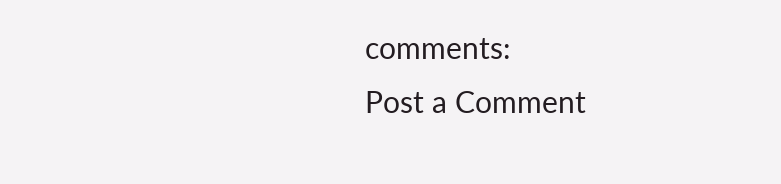comments:
Post a Comment